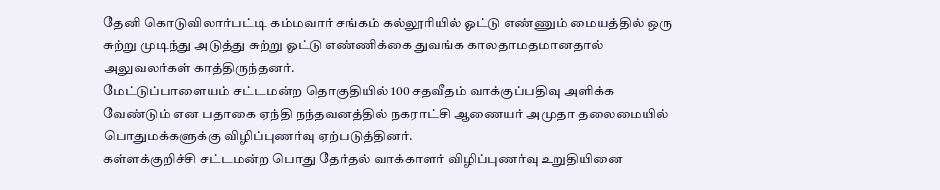தேனி கொடுவிலார்பட்டி கம்மவார் சங்கம் கல்லூரியில் ஓட்டு எண்ணும் மையத்தில் ஒரு சுற்று முடிந்து அடுத்து சுற்று ஓட்டு எண்ணிக்கை துவங்க காலதாமதமானதால் அலுவலர்கள் காத்திருந்தனர்.
மேட்டுப்பாளையம் சட்டமன்ற தொகுதியில் 100 சதவீதம் வாக்குப்பதிவு அளிக்க வேண்டும் என பதாகை ஏந்தி நந்தவனத்தில் நகராட்சி ஆணையர் அமுதா தலைமையில் பொதுமக்களுக்கு விழிப்புணர்வு ஏற்படுத்தினர்.
கள்ளக்குறிச்சி சட்டமன்ற பொது தேர்தல் வாக்காளர் விழிப்புணர்வு உறுதியினை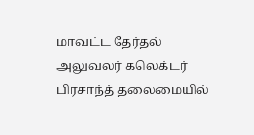மாவட்ட தேர்தல் அலுவலர் கலெக்டர் பிரசாந்த் தலைமையில்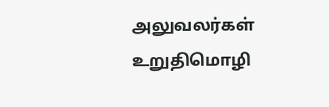அலுவலர்கள் உறுதிமொழி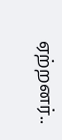ஏற்றனர்..